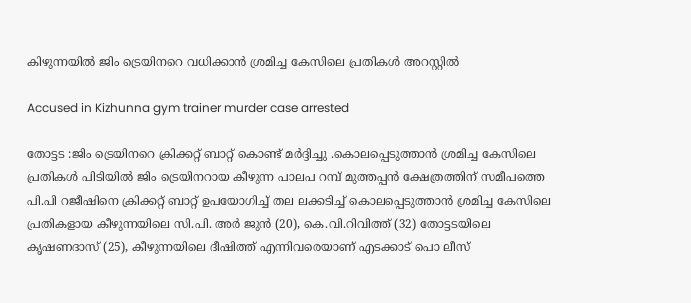കിഴുന്നയിൽ ജിം ട്രെയിനറെ വധിക്കാൻ ശ്രമിച്ച കേസിലെ പ്രതികൾ അറസ്റ്റിൽ

Accused in Kizhunna gym trainer murder case arrested

തോട്ടട :ജിം ട്രെയിനറെ ക്രിക്കറ്റ് ബാറ്റ് കൊണ്ട് മർദ്ദിച്ചു .കൊലപ്പെടുത്താൻ ശ്രമിച്ച കേസിലെ പ്രതികൾ പിടിയിൽ ജിം ട്രെയിനറായ കീഴുന്ന പാലപ റമ്പ് മുത്തപ്പൻ ക്ഷേത്രത്തിന് സമീപത്തെ പി.പി റജീഷിനെ ക്രിക്കറ്റ് ബാറ്റ് ഉപയോഗിച്ച് തല ലക്കടിച്ച് കൊലപ്പെടുത്താൻ ശ്രമിച്ച കേസിലെ പ്രതികളായ കീഴുന്നയിലെ സി.പി. അർ ജുൻ (20), കെ.വി.റിവിത്ത് (32) തോട്ടടയിലെ കൃഷണദാസ് (25), കീഴുന്നയിലെ ദീഷിത്ത് എന്നിവരെയാണ് എടക്കാട് പൊ ലീസ്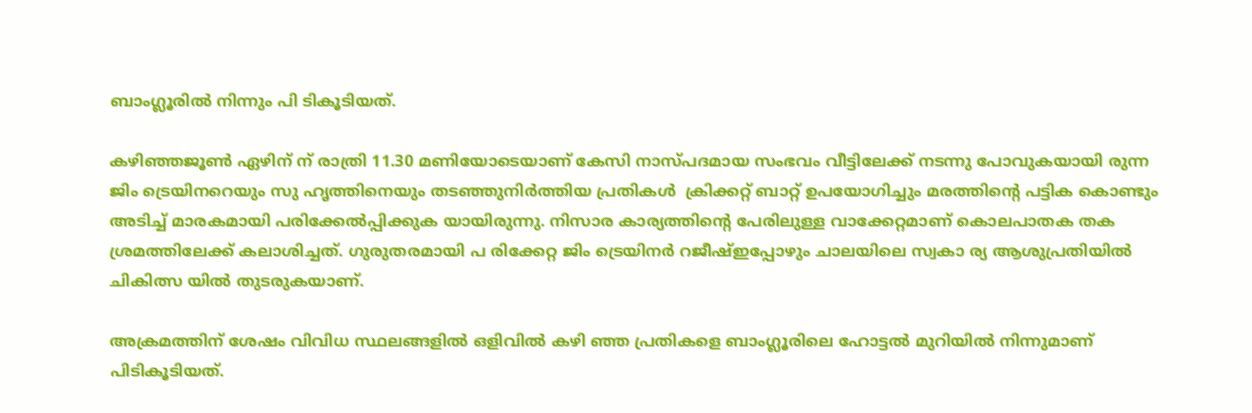ബാംഗ്ലൂരിൽ നിന്നും പി ടികൂടിയത്.

കഴിഞ്ഞജൂൺ ഏഴിന് ന് രാത്രി 11.30 മണിയോടെയാണ് കേസി നാസ്പദമായ സംഭവം വീട്ടിലേക്ക് നടന്നു പോവുകയായി രുന്ന ജിം ട്രെയിനറെയും സു ഹൃത്തിനെയും തടഞ്ഞുനിർത്തിയ പ്രതികൾ  ക്രിക്കറ്റ് ബാറ്റ് ഉപയോഗിച്ചും മരത്തിൻ്റെ പട്ടിക കൊണ്ടും അടിച്ച് മാരകമായി പരിക്കേൽപ്പിക്കുക യായിരുന്നു. നിസാര കാര്യത്തിൻ്റെ പേരിലുള്ള വാക്കേറ്റമാണ് കൊലപാതക തക ശ്രമത്തിലേക്ക് കലാശിച്ചത്. ഗുരുതരമായി പ രിക്കേറ്റ ജിം ട്രെയിനർ റജീഷ്ഇപ്പോഴും ചാലയിലെ സ്വകാ ര്യ ആശുപ്രതിയിൽ ചികിത്സ യിൽ തുടരുകയാണ്.

അക്രമത്തിന് ശേഷം വിവിധ സ്ഥലങ്ങളിൽ ഒളിവിൽ കഴി ഞ്ഞ പ്രതികളെ ബാംഗ്ലൂരിലെ ഹോട്ടൽ മുറിയിൽ നിന്നുമാണ് പിടികൂടിയത്.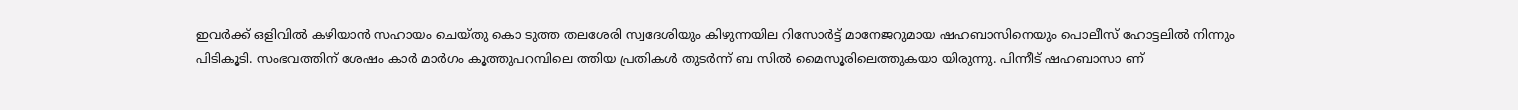ഇവർക്ക് ഒളിവിൽ കഴിയാൻ സഹായം ചെയ്‌തു കൊ ടുത്ത തലശേരി സ്വദേശിയും കിഴുന്നയില റിസോർട്ട് മാനേജറുമായ ഷഹബാസിനെയും പൊലീസ് ഹോട്ടലിൽ നിന്നും പിടികൂടി. സംഭവത്തിന് ശേഷം കാർ മാർഗം കൂത്തുപറമ്പിലെ ത്തിയ പ്രതികൾ തുടർന്ന് ബ സിൽ മൈസൂരിലെത്തുകയാ യിരുന്നു. പിന്നീട് ഷഹബാസാ ണ്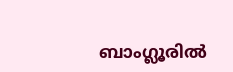ബാംഗ്ലൂരിൽ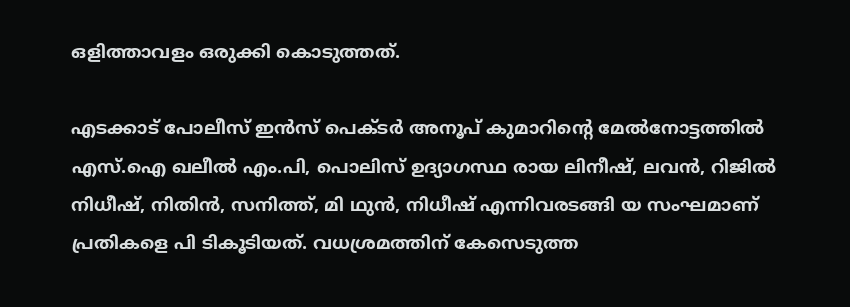ഒളിത്താവളം ഒരുക്കി കൊടുത്തത്.

എടക്കാട് പോലീസ് ഇൻസ് പെക്ടർ അനൂപ് കുമാറിന്റെ മേൽനോട്ടത്തിൽ എസ്.ഐ ഖലീൽ എം.പി, പൊലിസ് ഉദ്യാഗസ്ഥ രായ ലിനീഷ്, ലവൻ, റിജിൽ നിധീഷ്, നിതിൻ, സനിത്ത്, മി ഥുൻ, നിധീഷ് എന്നിവരടങ്ങി യ സംഘമാണ് പ്രതികളെ പി ടികൂടിയത്. വധശ്രമത്തിന് കേസെടുത്ത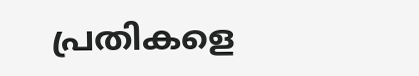പ്രതികളെ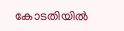കോടതിയിൽ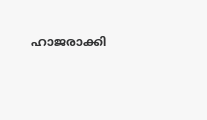ഹാജരാക്കി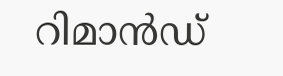റിമാൻഡ്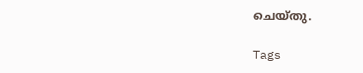ചെയ്തു.

Tags